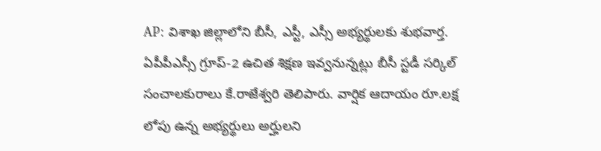AP: విశాఖ జిల్లాలోని బీసీ, ఎస్టీ, ఎస్సీ అభ్యర్థులకు శుభవార్త. ఏపీపీఎస్సీ గ్రూప్-2 ఉచిత శిక్షణ ఇవ్వనున్నట్లు బీసీ స్టడీ సర్కిల్ సంచాలకురాలు కే.రాజేశ్వరి తెలిపారు. వార్షిక ఆదాయం రూ.లక్ష లోపు ఉన్న అభ్యర్థులు అర్హులని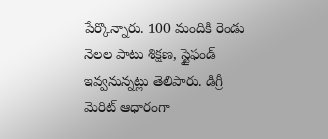పేర్కొన్నారు. 100 మందికి రెండు నెలల పాటు శిక్షణ, స్టైఫండ్ ఇవ్వనున్నట్లు తెలిపారు. డిగ్రీ మెరిట్ ఆధారంగా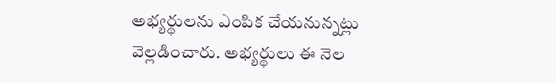అభ్యర్థులను ఎంపిక చేయనున్నట్లు వెల్లడించారు. అభ్యర్థులు ఈ నెల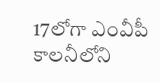17లోగా ఎంవీపీ కాలనీలోని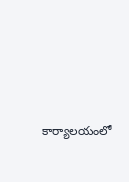కార్యాలయంలో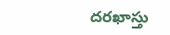దరఖాస్తు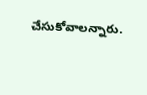చేసుకోవాలన్నారు.